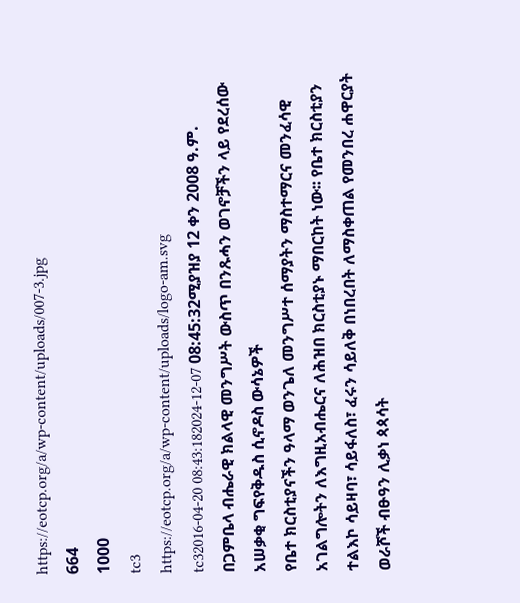https://eotcp.org/a/wp-content/uploads/007-3.jpg
664
1000
tc3
https://eotcp.org/a/wp-content/uploads/logo-am.svg
tc32016-04-20 08:43:182024-12-07 08:45:32ሚያዝያ 12 ቀን 2008 ዓ.ም. በጋምቤላ ብሔራዊ ክልላዊ መንግሥት ውስጥ በንጹሓን ወገኖቻችን ላይ የደረሰው አሠቃቂ ግፍየቅዱስ ሲኖዶስ ውሳኔዎች
የቤተ ክርስቲያናችን ዓላማ ወንጌለ መንግሥተ ሰማያትን ማስተማርና መንፈሳዊ አገልግሎትን ለእግዚአብሔርና ለሕዝበ ክርስቲያኑ ማበርከት ነው፡፡ የቤተ ክርስቲያን ተልእኮ ሳይዛባ፣ ሳይፋለስ፣ ፈሩን ሳይለቅ በነበረበት ለማስቀጠል የመንበረ ሐዋርያት ወራሾች ብፁዓን ሊቃነ ጳጳሳት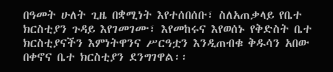በዓመት ሁለት ጊዜ በቋሚነት እየተሰበሰቡ፣ ስለአጠቃላይ የቤተ ክርስቲያን ጉዳይ እየገመገሙ፣ እየመከሩና እየወሰኑ የቅድስት ቤተ ክርስቲያናችን እምነትዋንና ሥርዓቷን እንዲጠብቁ ቅዱሳን አበው በቀኖና ቤተ ክርስቲያን ደንግገዋል፡፡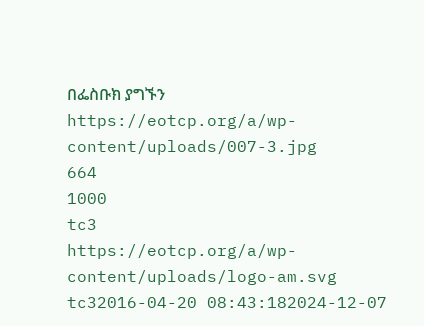በፌስቡክ ያግኙን
https://eotcp.org/a/wp-content/uploads/007-3.jpg
664
1000
tc3
https://eotcp.org/a/wp-content/uploads/logo-am.svg
tc32016-04-20 08:43:182024-12-07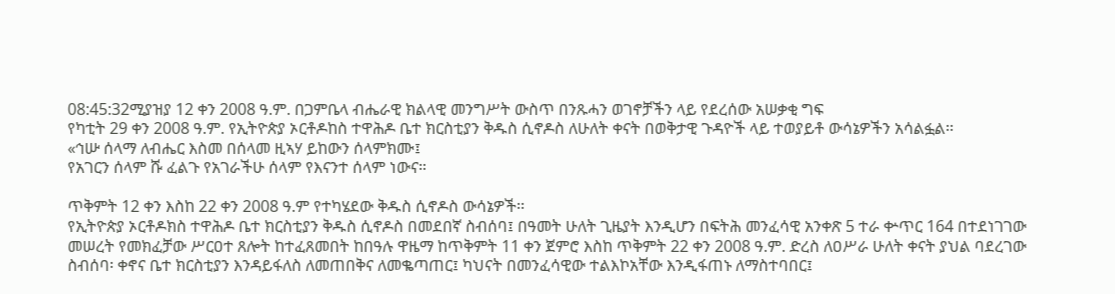08:45:32ሚያዝያ 12 ቀን 2008 ዓ.ም. በጋምቤላ ብሔራዊ ክልላዊ መንግሥት ውስጥ በንጹሓን ወገኖቻችን ላይ የደረሰው አሠቃቂ ግፍ
የካቲት 29 ቀን 2008 ዓ.ም. የኢትዮጵያ ኦርቶዶከስ ተዋሕዶ ቤተ ክርስቲያን ቅዱስ ሲኖዶስ ለሁለት ቀናት በወቅታዊ ጉዳዮች ላይ ተወያይቶ ውሳኔዎችን አሳልፏል፡፡
«ኅሡ ሰላማ ለብሔር እስመ በሰላመ ዚኣሃ ይከውን ሰላምክሙ፤
የአገርን ሰላም ሹ ፈልጉ የአገራችሁ ሰላም የእናንተ ሰላም ነውና።

ጥቅምት 12 ቀን እስከ 22 ቀን 2008 ዓ.ም የተካሄደው ቅዱስ ሲኖዶስ ውሳኔዎች፡፡
የኢትዮጵያ ኦርቶዶክስ ተዋሕዶ ቤተ ክርስቲያን ቅዱስ ሲኖዶስ በመደበኛ ስብሰባ፤ በዓመት ሁለት ጊዜያት እንዲሆን በፍትሕ መንፈሳዊ አንቀጽ 5 ተራ ቍጥር 164 በተደነገገው መሠረት የመክፈቻው ሥርዐተ ጸሎት ከተፈጸመበት ከበዓሉ ዋዜማ ከጥቅምት 11 ቀን ጀምሮ እስከ ጥቅምት 22 ቀን 2008 ዓ.ም. ድረስ ለዐሥራ ሁለት ቀናት ያህል ባደረገው ስብሰባ፡ ቀኖና ቤተ ክርስቲያን እንዳይፋለስ ለመጠበቅና ለመቈጣጠር፤ ካህናት በመንፈሳዊው ተልእኮአቸው እንዲፋጠኑ ለማስተባበር፤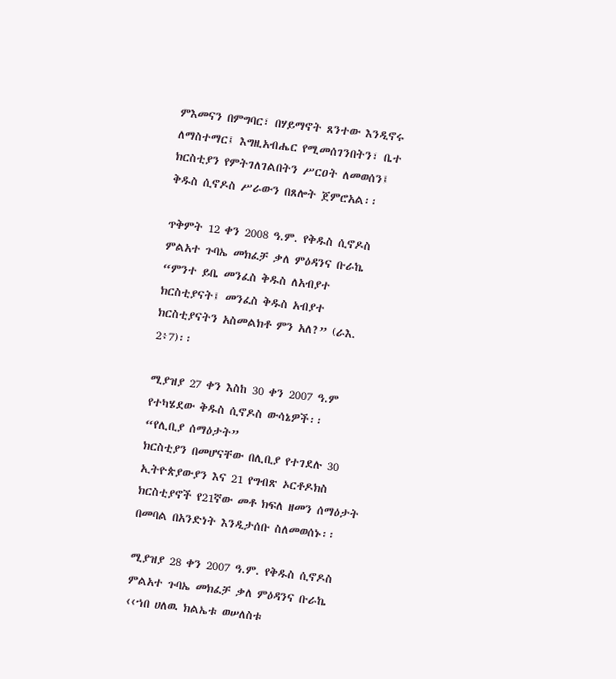ምእመናን በምግባር፣ በሃይማኖት ጸንተው እንዲኖሩ ለማስተማር፤ እግዚአብሔር የሚመሰገንበትን፣ ቤተ ክርስቲያን የምትገለገልበትን ሥርዐት ለመወሰን፤ ቅዱስ ሲኖዶስ ሥራውን በጸሎት ጀምሮአል፡፡

ጥቅምት 12 ቀን 2008 ዓ.ም. የቅዱስ ሲኖዶስ ምልአተ ጉባኤ መክፈቻ ቃለ ምዕዳንና ቡራኬ
“ምንተ ይቤ መንፈስ ቅዱስ ለአብያተ ክርስቲያናት፤ መንፈስ ቅዱስ አብያተ ክርስቲያናትን አስመልክቶ ምን አለ?” (ራእ. 2፥7)፡፡

ሚያዝያ 27 ቀን እስከ 30 ቀን 2007 ዓ.ም የተካሄደው ቅዱስ ሲኖዶስ ውሳኔዎች፡፡
“የሊቢያ ሰማዕታት”
ክርስቲያን በመሆናቸው በሊቢያ የተገደሉ 30 ኢትዮጵያውያን እና 21 የግብጽ ኦርቶዶክስ ክርስቲያኖች የ21ኛው መቶ ክፍለ ዘመን ሰማዕታት በመባል በአንድነት እንዲታሰቡ ስለመወሰኑ፡፡

ሚያዝያ 28 ቀን 2007 ዓ.ም. የቅዱስ ሲኖዶስ ምልአተ ጉባኤ መክፈቻ ቃለ ምዕዳንና ቡራኬ
‹‹ኀበ ሀለዉ ክልኤቱ ወሠለስቱ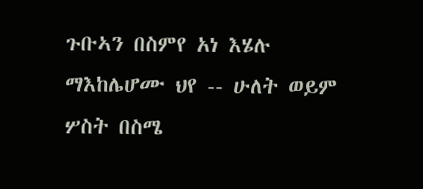ጉቡኣን በስምየ አነ እሄሉ ማእከሌሆሙ ህየ -- ሁለት ወይም ሦስት በስሜ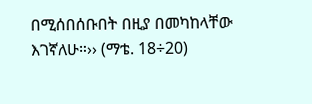በሚሰበሰቡበት በዚያ በመካከላቸው እገኛለሁ።›› (ማቴ. 18÷20)